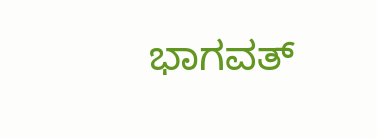ಭಾಗವತ್‌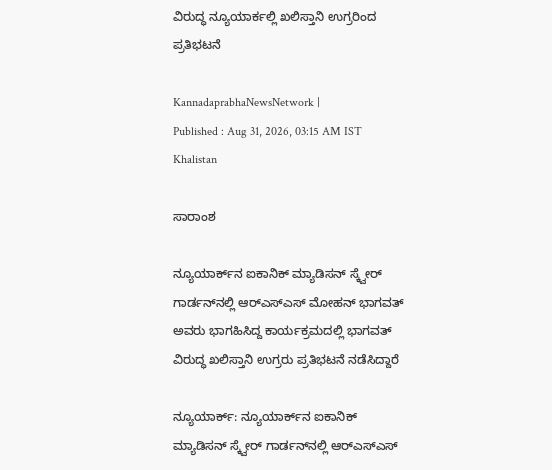ವಿರುದ್ಧ ನ್ಯೂಯಾರ್ಕಲ್ಲಿ ಖಲಿಸ್ತಾನಿ ಉಗ್ರರಿಂದ ಪ್ರತಿಭಟನೆ

KannadaprabhaNewsNetwork |
Published : Aug 31, 2026, 03:15 AM IST
Khalistan

ಸಾರಾಂಶ

ನ್ಯೂಯಾರ್ಕ್‌ನ ಐಕಾನಿಕ್ ಮ್ಯಾಡಿಸನ್ ಸ್ಕ್ವೇರ್ ಗಾರ್ಡನ್‌ನಲ್ಲಿ ಆರ್‌ಎಸ್‌ಎಸ್‌ ಮೋಹನ್‌ ಭಾಗವತ್‌ ಅವರು ಭಾಗಹಿಸಿದ್ದ ಕಾರ್ಯಕ್ರಮದಲ್ಲಿ ಭಾಗವತ್‌ ವಿರುದ್ಧ ಖಲಿಸ್ತಾನಿ ಉಗ್ರರು ಪ್ರತಿಭಟನೆ ನಡೆಸಿದ್ದಾರೆ

ನ್ಯೂಯಾರ್ಕ್‌: ನ್ಯೂಯಾರ್ಕ್‌ನ ಐಕಾನಿಕ್ ಮ್ಯಾಡಿಸನ್ ಸ್ಕ್ವೇರ್ ಗಾರ್ಡನ್‌ನಲ್ಲಿ ಆರ್‌ಎಸ್‌ಎಸ್‌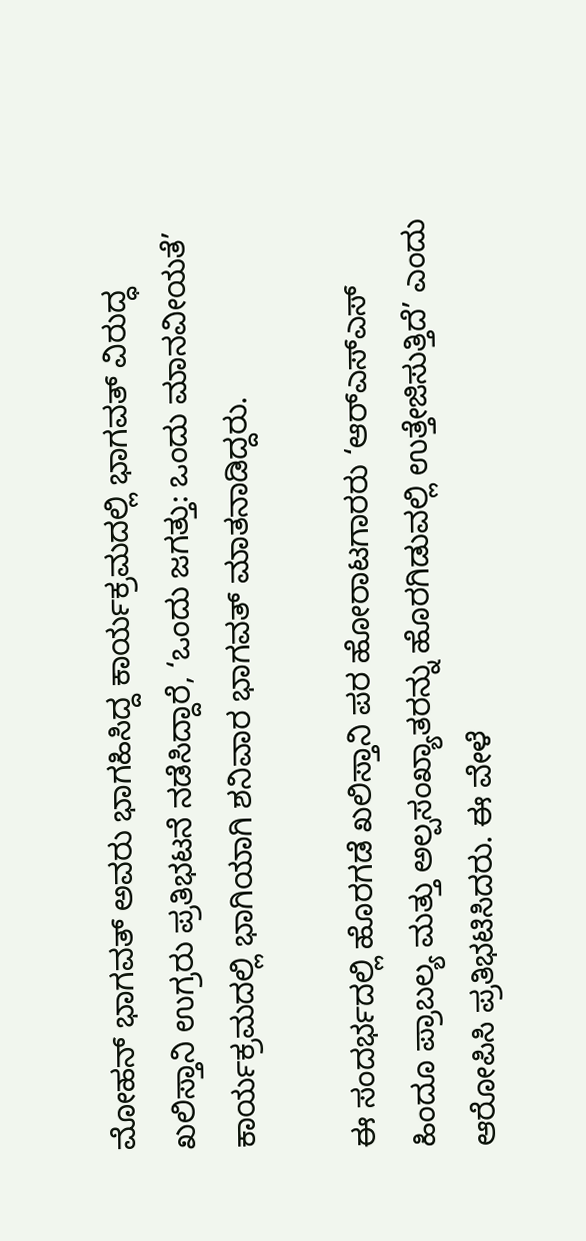ಮೋಹನ್‌ ಭಾಗವತ್‌ ಅವರು ಭಾಗಹಿಸಿದ್ದ ಕಾರ್ಯಕ್ರಮದಲ್ಲಿ ಭಾಗವತ್‌ ವಿರುದ್ಧ ಖಲಿಸ್ತಾನಿ ಉಗ್ರರು ಪ್ರತಿಭಟನೆ ನಡೆಸಿದ್ದಾರೆ, ‘ಒಂದು ಜಗತ್ತು: ಒಂದು ಮಾನವೀಯತೆ’ ಕಾರ್ಯಕ್ರಮದಲ್ಲಿ ಭಾಗಿಯಾಗಿ ಶನಿವಾರ ಭಾಗವತ್‌ ಮಾತನಾಡಿದ್ದರು.

ಈ ಸಂದರ್ಭದಲ್ಲಿ ಹೊರಗಡೆ ಖಲಿಸ್ತಾನಿ ಪರ ಹೋರಾಟಗಾರರು ‘ಆರ್‌ಎಸ್‌ಎಸ್‌ ಹಿಂದೂ ಪ್ರಾಬಲ್ಯ ಮತ್ತು ಅಲ್ಪಸಂಖ್ಯಾತರನ್ನು ಹೊರಗಿಡುವಲ್ಲಿ ಉತ್ತೇಜಿಸುತ್ತಿದೆ’ ಎಂದು ಆರೋಪಿಸಿ ಪ್ರತಿಭಟಿಸಿದರು. ಈ ವೇಳೆ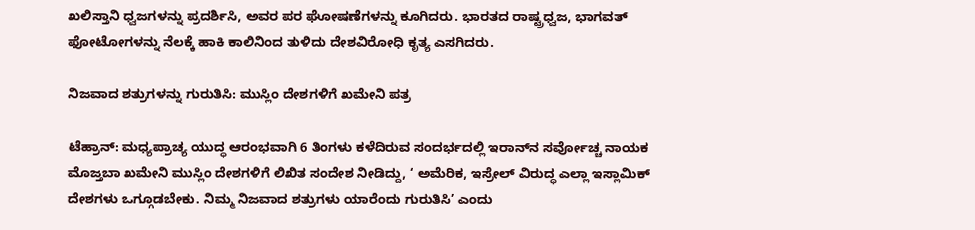ಖಲಿಸ್ತಾನಿ ಧ್ವಜಗಳನ್ನು ಪ್ರದರ್ಶಿಸಿ, ಅವರ ಪರ ಘೋಷಣೆಗಳನ್ನು ಕೂಗಿದರು. ಭಾರತದ ರಾಷ್ಟ್ರಧ್ವಜ, ಭಾಗವತ್‌ ಫೋಟೋಗಳನ್ನು ನೆಲಕ್ಕೆ ಹಾಕಿ ಕಾಲಿನಿಂದ ತುಳಿದು ದೇಶವಿರೋಧಿ ಕೃತ್ಯ ಎಸಗಿದರು.

ನಿಜವಾದ ಶತ್ರುಗಳನ್ನು ಗುರುತಿಸಿ: ಮುಸ್ಲಿಂ ದೇಶಗಳಿಗೆ ಖಮೇನಿ ಪತ್ರ

ಟೆಹ್ರಾನ್‌: ಮಧ್ಯಪ್ರಾಚ್ಯ ಯುದ್ಧ ಆರಂಭವಾಗಿ 6 ತಿಂಗಳು ಕಳೆದಿರುವ ಸಂದರ್ಭದಲ್ಲಿ ಇರಾನ್‌ನ ಸರ್ವೋಚ್ಚ ನಾಯಕ ಮೊಜ್ತಬಾ ಖಮೇನಿ ಮುಸ್ಲಿಂ ದೇಶಗಳಿಗೆ ಲಿಖಿತ ಸಂದೇಶ ನೀಡಿದ್ದು, ‘ ಅಮೆರಿಕ, ಇಸ್ರೇಲ್‌ ವಿರುದ್ಧ ಎಲ್ಲಾ ಇಸ್ಲಾಮಿಕ್‌ ದೇಶಗಳು ಒಗ್ಗೂಡಬೇಕು. ನಿಮ್ಮ ನಿಜವಾದ ಶತ್ರುಗಳು ಯಾರೆಂದು ಗುರುತಿಸಿ’ ಎಂದು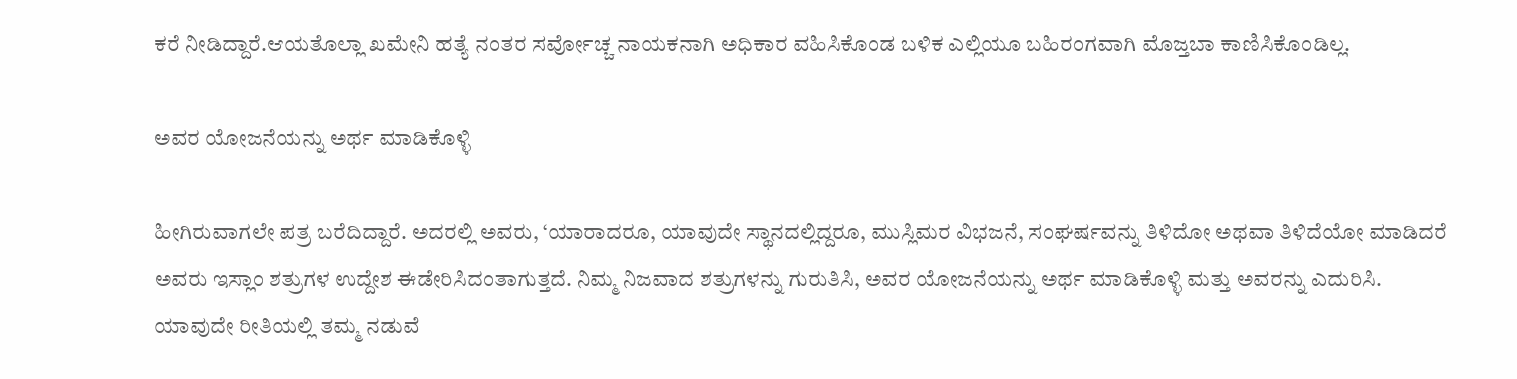ಕರೆ ನೀಡಿದ್ದಾರೆ.ಆಯತೊಲ್ಲಾ ಖಮೇನಿ ಹತ್ಯೆ ನಂತರ ಸರ್ವೋಚ್ಚ ನಾಯಕನಾಗಿ ಅಧಿಕಾರ ವಹಿಸಿಕೊಂಡ ಬಳಿಕ ಎಲ್ಲಿಯೂ ಬಹಿರಂಗವಾಗಿ ಮೊಜ್ತಬಾ ಕಾಣಿಸಿಕೊಂಡಿಲ್ಲ.

ಅವರ ಯೋಜನೆಯನ್ನು ಅರ್ಥ ಮಾಡಿಕೊಳ್ಳಿ

ಹೀಗಿರುವಾಗಲೇ ಪತ್ರ ಬರೆದಿದ್ದಾರೆ. ಅದರಲ್ಲಿ ಅವರು, ‘ಯಾರಾದರೂ, ಯಾವುದೇ ಸ್ಥಾನದಲ್ಲಿದ್ದರೂ, ಮುಸ್ಲಿಮರ ವಿಭಜನೆ, ಸಂಘರ್ಷವನ್ನು ತಿಳಿದೋ ಅಥವಾ ತಿಳಿದೆಯೋ ಮಾಡಿದರೆ ಅವರು ಇಸ್ಲಾಂ ಶತ್ರುಗಳ ಉದ್ದೇಶ ಈಡೇರಿಸಿದಂತಾಗುತ್ತದೆ. ನಿಮ್ಮ ನಿಜವಾದ ಶತ್ರುಗಳನ್ನು ಗುರುತಿಸಿ, ಅವರ ಯೋಜನೆಯನ್ನು ಅರ್ಥ ಮಾಡಿಕೊಳ್ಳಿ ಮತ್ತು ಅವರನ್ನು ಎದುರಿಸಿ. ಯಾವುದೇ ರೀತಿಯಲ್ಲಿ ತಮ್ಮ ನಡುವೆ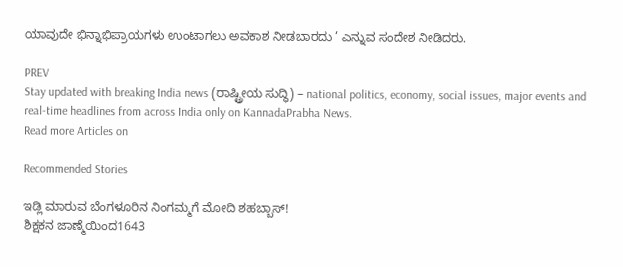ಯಾವುದೇ ಭಿನ್ನಾಭಿಪ್ರಾಯಗಳು ಉಂಟಾಗಲು ಅವಕಾಶ ನೀಡಬಾರದು ’ ಎನ್ನುವ ಸಂದೇಶ ನೀಡಿದರು.

PREV
Stay updated with breaking India news (ರಾಷ್ಟ್ರೀಯ ಸುದ್ಧಿ) – national politics, economy, social issues, major events and real‑time headlines from across India only on KannadaPrabha News.
Read more Articles on

Recommended Stories

ಇಡ್ಲಿ ಮಾರುವ ಬೆಂಗಳೂರಿನ ನಿಂಗಮ್ಮಗೆ ಮೋದಿ ಶಹಬ್ಬಾಸ್!
ಶಿಕ್ಷಕನ ಜಾಣ್ಮೆಯಿಂದ1643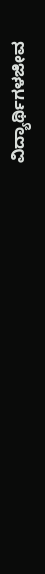ವಿದ್ಯಾರ್ಥಿಗಳಜೀವ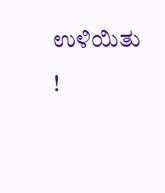ಉಳಿಯಿತು !